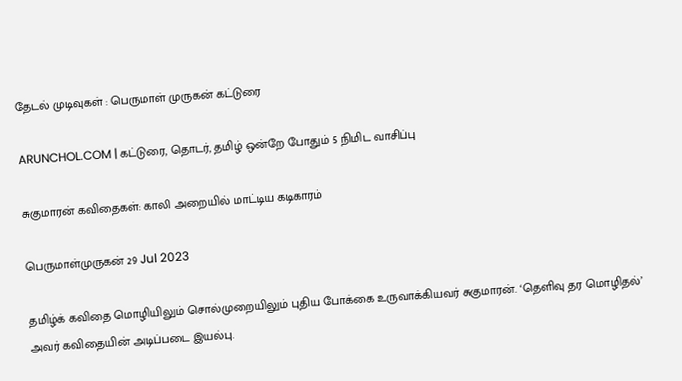தேடல் முடிவுகள் : பெருமாள் முருகன் கட்டுரை

ARUNCHOL.COM | கட்டுரை, தொடர், தமிழ் ஒன்றே போதும் 5 நிமிட வாசிப்பு

சுகுமாரன் கவிதைகள்: காலி அறையில் மாட்டிய கடிகாரம்

பெருமாள்முருகன் 29 Jul 2023

தமிழ்க் கவிதை மொழியிலும் சொல்முறையிலும் புதிய போக்கை உருவாக்கியவர் சுகுமாரன். ‘தெளிவு தர மொழிதல்’ அவர் கவிதையின் அடிப்படை இயல்பு.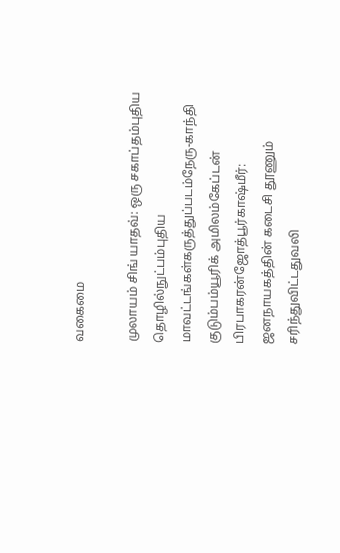வகைமை

முலாயம் சிங் யாதவ்: ஒரு சகாப்தம்புதிய தொழில்நுட்பம்புதிய மாவட்டங்கள்கருத்துப்படம்நேரு-காந்தி குடும்பம்யூரிக் அமிலம்கேப்டன் பிரபாகரன்ஜோத்பூர்காஷ்மீர்: ஜனநாயகத்தின் கடைசி தூணும் சரிந்துவிட்டதுவலி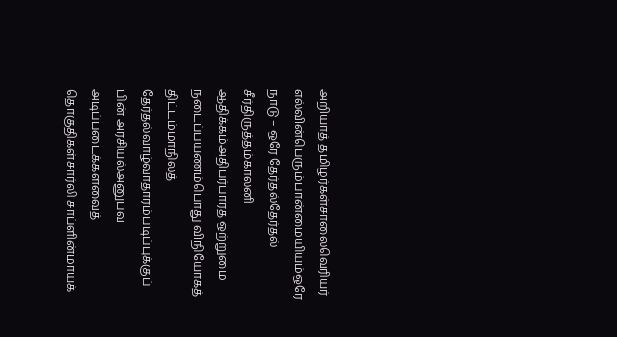அறியாத் தமிழர்கள்சாலைவெரியர் எல்வின்பெரும்பான்மையியம்ஒரே நாடு – ஒரே தேர்தல்தேர்தல் சீர்திருத்தம்காலனி ஆதிக்கம்அதிபர்பாரத ஒற்றுமை நடைப்பயணம்பொது விநியோகத் திட்டம்மாநிலத் தேர்தல்வாழ்வாதாரம்படிப்புக்குப் பின் அரசியல்அனுபவ அடிப்படைக்களவைத் தொகுதிகள்சார்லி சாப்ளின்மாயக்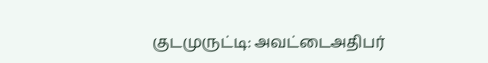குடமுருட்டி: அவட்டைஅதிபர்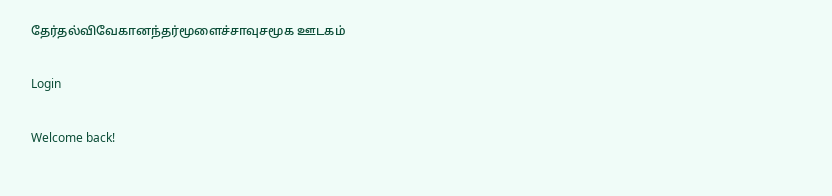தேர்தல்விவேகானந்தர்மூளைச்சாவுசமூக ஊடகம்

Login

Welcome back!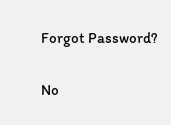Forgot Password?

No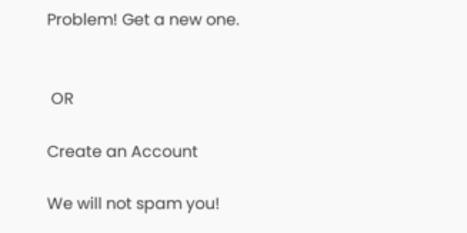Problem! Get a new one.


 OR

Create an Account

We will not spam you!